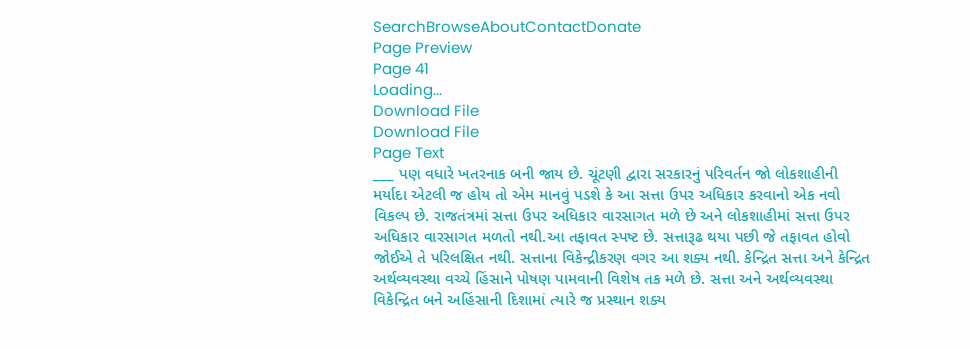SearchBrowseAboutContactDonate
Page Preview
Page 41
Loading...
Download File
Download File
Page Text
___ પણ વધારે ખતરનાક બની જાય છે. ચૂંટણી દ્વારા સરકારનું પરિવર્તન જો લોકશાહીની મર્યાદા એટલી જ હોય તો એમ માનવું પડશે કે આ સત્તા ઉપર અધિકાર કરવાનો એક નવો વિકલ્પ છે. રાજતંત્રમાં સત્તા ઉપર અધિકાર વારસાગત મળે છે અને લોકશાહીમાં સત્તા ઉપર અધિકાર વારસાગત મળતો નથી.આ તફાવત સ્પષ્ટ છે. સત્તારૂઢ થયા પછી જે તફાવત હોવો જોઈએ તે પરિલક્ષિત નથી. સત્તાના વિકેન્દ્રીકરણ વગર આ શક્ય નથી. કેન્દ્રિત સત્તા અને કેન્દ્રિત અર્થવ્યવસ્થા વચ્ચે હિંસાને પોષણ પામવાની વિશેષ તક મળે છે. સત્તા અને અર્થવ્યવસ્થા વિકેન્દ્રિત બને અહિંસાની દિશામાં ત્યારે જ પ્રસ્થાન શક્ય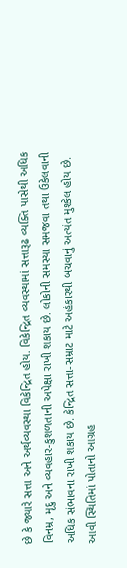છે કે જ્યારે સત્તા અને અર્થવ્યવસ્થા વિકેન્દ્રિત હોય. વિકેન્દ્રિત વ્યવસ્થામાં સત્તારૂઢ વ્યક્તિ પાસેથી અધિક વિનમ્ર, મૃદુ અને વ્યવહાર-કુશળતાની અપેક્ષા રાખી શકાય છે. લોકોની સમસ્યા સમજવા તથા ઉકેલવાની અધિક સંભાવના રાખી શકાય છે. કેન્દ્રિત સત્તા-સમ્રાટ માટે અહંકારથી બચવાનું અત્યંત મુશ્કેલ હોય છે. આવી સ્થિતિમાં પોતાનો આગ્રહ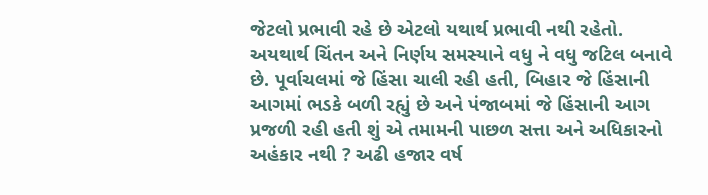જેટલો પ્રભાવી રહે છે એટલો યથાર્થ પ્રભાવી નથી રહેતો. અયથાર્થ ચિંતન અને નિર્ણય સમસ્યાને વધુ ને વધુ જટિલ બનાવે છે. પૂર્વાચલમાં જે હિંસા ચાલી રહી હતી, બિહાર જે હિંસાની આગમાં ભડકે બળી રહ્યું છે અને પંજાબમાં જે હિંસાની આગ પ્રજળી રહી હતી શું એ તમામની પાછળ સત્તા અને અધિકારનો અહંકાર નથી ? અઢી હજાર વર્ષ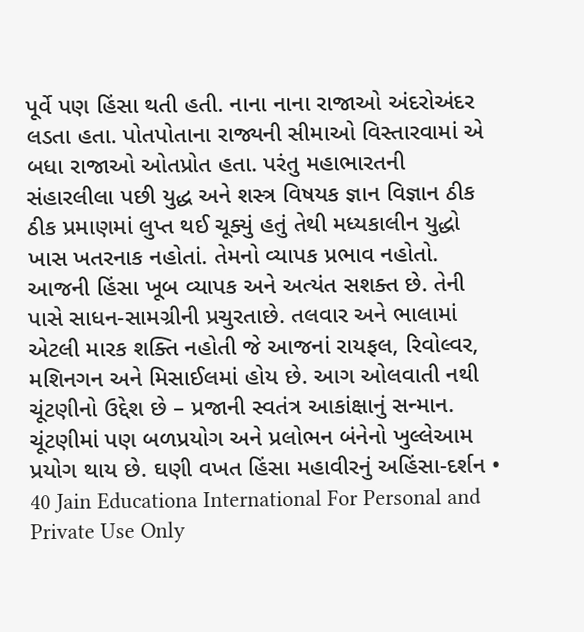પૂર્વે પણ હિંસા થતી હતી. નાના નાના રાજાઓ અંદરોઅંદર લડતા હતા. પોતપોતાના રાજ્યની સીમાઓ વિસ્તારવામાં એ બધા રાજાઓ ઓતપ્રોત હતા. પરંતુ મહાભારતની સંહારલીલા પછી યુદ્ધ અને શસ્ત્ર વિષયક જ્ઞાન વિજ્ઞાન ઠીક ઠીક પ્રમાણમાં લુપ્ત થઈ ચૂક્યું હતું તેથી મધ્યકાલીન યુદ્ધો ખાસ ખતરનાક નહોતાં. તેમનો વ્યાપક પ્રભાવ નહોતો. આજની હિંસા ખૂબ વ્યાપક અને અત્યંત સશક્ત છે. તેની પાસે સાધન-સામગ્રીની પ્રચુરતાછે. તલવાર અને ભાલામાં એટલી મારક શક્તિ નહોતી જે આજનાં રાયફલ, રિવોલ્વર, મશિનગન અને મિસાઈલમાં હોય છે. આગ ઓલવાતી નથી ચૂંટણીનો ઉદ્દેશ છે – પ્રજાની સ્વતંત્ર આકાંક્ષાનું સન્માન. ચૂંટણીમાં પણ બળપ્રયોગ અને પ્રલોભન બંનેનો ખુલ્લેઆમ પ્રયોગ થાય છે. ઘણી વખત હિંસા મહાવીરનું અહિંસા-દર્શન • 40 Jain Educationa International For Personal and Private Use Only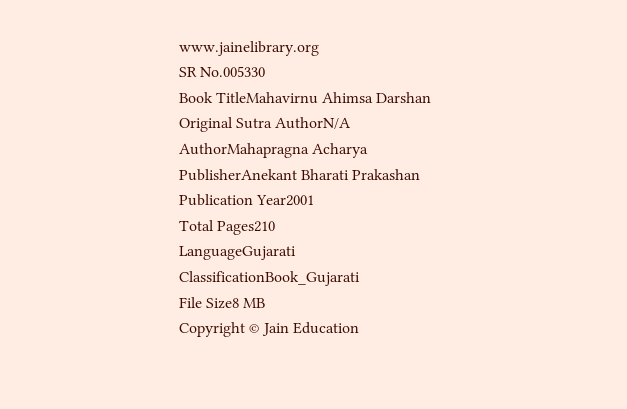www.jainelibrary.org
SR No.005330
Book TitleMahavirnu Ahimsa Darshan
Original Sutra AuthorN/A
AuthorMahapragna Acharya
PublisherAnekant Bharati Prakashan
Publication Year2001
Total Pages210
LanguageGujarati
ClassificationBook_Gujarati
File Size8 MB
Copyright © Jain Education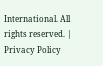International. All rights reserved. | Privacy Policy